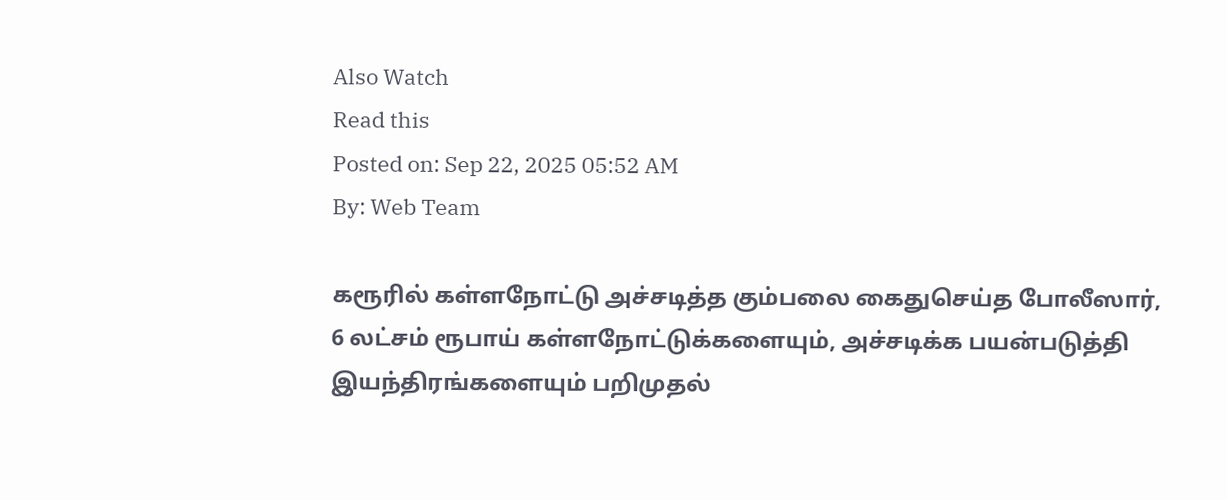Also Watch
Read this
Posted on: Sep 22, 2025 05:52 AM
By: Web Team

கரூரில் கள்ளநோட்டு அச்சடித்த கும்பலை கைதுசெய்த போலீஸார், 6 லட்சம் ரூபாய் கள்ளநோட்டுக்களையும், அச்சடிக்க பயன்படுத்தி இயந்திரங்களையும் பறிமுதல்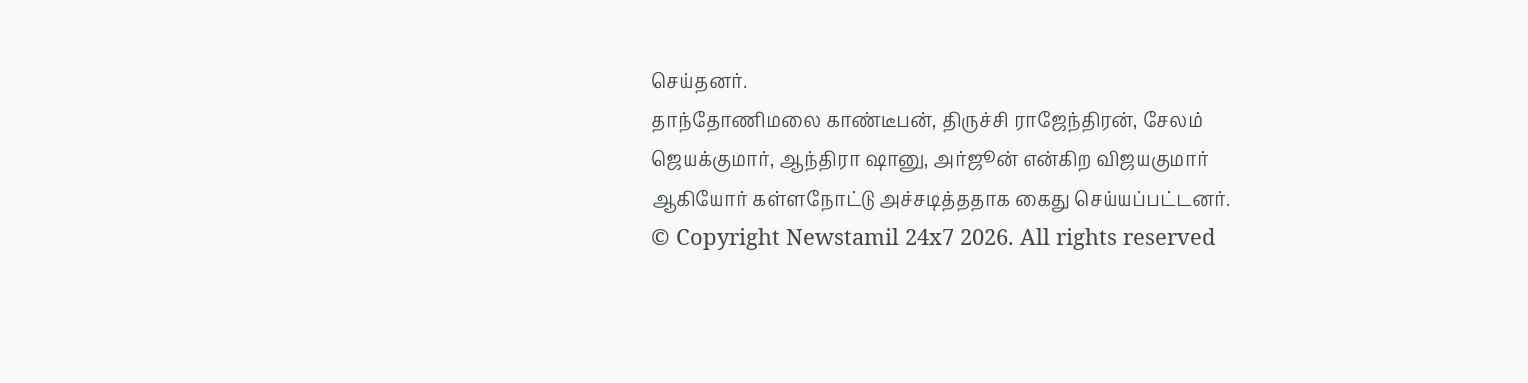செய்தனர்.
தாந்தோணிமலை காண்டீபன், திருச்சி ராஜேந்திரன், சேலம் ஜெயக்குமார், ஆந்திரா ஷானு, அர்ஜூன் என்கிற விஜயகுமார் ஆகியோர் கள்ளநோட்டு அச்சடித்ததாக கைது செய்யப்பட்டனர்.
© Copyright Newstamil 24x7 2026. All rights reserved